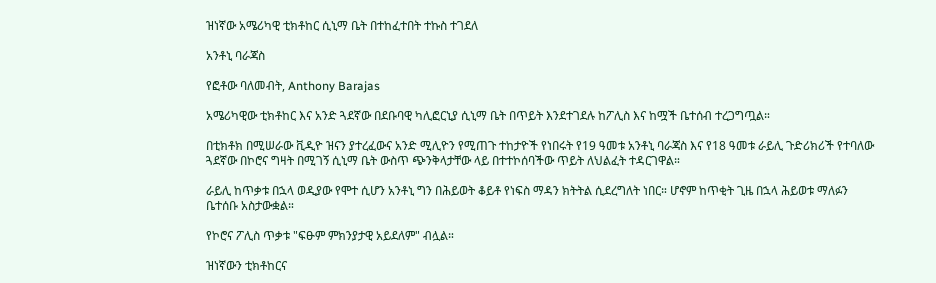ዝነኛው አሜሪካዊ ቲክቶከር ሲኒማ ቤት በተከፈተበት ተኩስ ተገደለ

አንቶኒ ባራጃስ

የፎቶው ባለመብት, Anthony Barajas

አሜሪካዊው ቲክቶከር እና አንድ ጓደኛው በደቡባዊ ካሊፎርኒያ ሲኒማ ቤት በጥይት እንደተገደሉ ከፖሊስ እና ከሟች ቤተሰብ ተረጋግጧል።

በቲክቶክ በሚሠራው ቪዲዮ ዝናን ያተረፈውና አንድ ሚሊዮን የሚጠጉ ተከታዮች የነበሩት የ19 ዓመቱ አንቶኒ ባራጃስ እና የ18 ዓመቱ ራይሊ ጉድሪክሪች የተባለው ጓደኛው በኮሮና ግዛት በሚገኝ ሲኒማ ቤት ውስጥ ጭንቅላታቸው ላይ በተተኮሰባችው ጥይት ለህልፈት ተዳርገዋል።

ራይሊ ከጥቃቱ በኋላ ወዲያው የሞተ ሲሆን አንቶኒ ግን በሕይወት ቆይቶ የነፍስ ማዳን ክትትል ሲደረግለት ነበር። ሆኖም ከጥቂት ጊዜ በኋላ ሕይወቱ ማለፉን ቤተሰቡ አስታውቋል።

የኮሮና ፖሊስ ጥቃቱ "ፍፁም ምክንያታዊ አይደለም" ብሏል።

ዝነኛውን ቲክቶከርና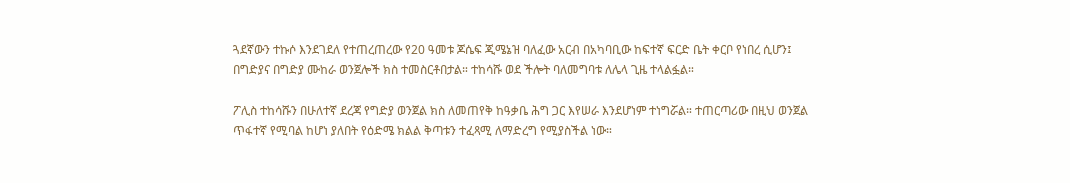ጓደኛውን ተኩሶ እንደገደለ የተጠረጠረው የ20 ዓመቱ ጆሴፍ ጂሜኔዝ ባለፈው አርብ በአካባቢው ከፍተኛ ፍርድ ቤት ቀርቦ የነበረ ሲሆን፤ በግድያና በግድያ ሙከራ ወንጀሎች ክስ ተመስርቶበታል። ተከሳሹ ወደ ችሎት ባለመግባቱ ለሌላ ጊዜ ተላልፏል።

ፖሊስ ተከሳሹን በሁለተኛ ደረጃ የግድያ ወንጀል ክስ ለመጠየቅ ከዓቃቤ ሕግ ጋር እየሠራ እንደሆነም ተነግሯል። ተጠርጣሪው በዚህ ወንጀል ጥፋተኛ የሚባል ከሆነ ያለበት የዕድሜ ክልል ቅጣቱን ተፈጻሚ ለማድረግ የሚያስችል ነው።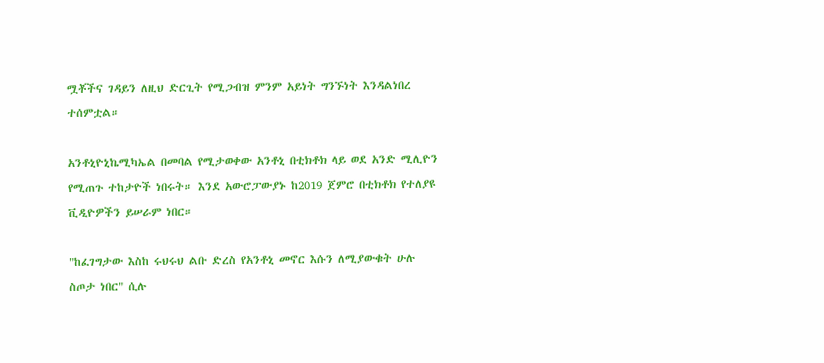ሟቾችና ገዳይን ለዚህ ድርጊት የሚጋብዝ ምንም አይነት ግንኙነት እንዳልነበረ ተሰምቷል።

አንቶኒዮኒኬሚካኤል በመባል የሚታወቀው አንቶኒ በቲክቶክ ላይ ወደ አንድ ሚሊዮን የሚጠጉ ተከታዮች ነበሩት። እንደ አውሮፓውያኑ ከ2019 ጀምሮ በቲክቶክ የተለያዩ ቪዲዮዎችን ይሠራም ነበር።

"ከፈገግታው እስከ ሩህሩህ ልቡ ድረስ የአንቶኒ መኖር እሱን ለሚያውቁት ሁሉ ስጦታ ነበር" ሲሉ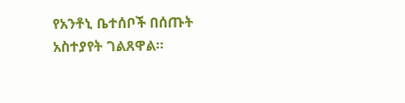የአንቶኒ ቤተሰቦች በሰጡት አስተያየት ገልጸዋል።